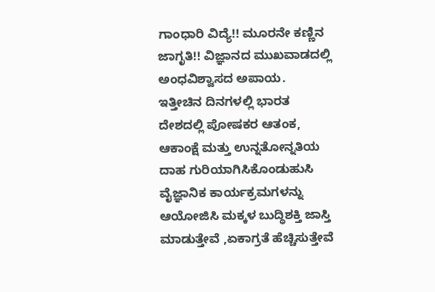ಗಾಂಧಾರಿ ವಿದ್ಯೆ!! ಮೂರನೇ ಕಣ್ಣಿನ ಜಾಗೃತಿ!! ವಿಜ್ಞಾನದ ಮುಖವಾಡದಲ್ಲಿ ಅಂಧವಿಶ್ವಾಸದ ಅಪಾಯ.
ಇತ್ತೀಚಿನ ದಿನಗಳಲ್ಲಿ ಭಾರತ ದೇಶದಲ್ಲಿ ಪೋಷಕರ ಆತಂಕ, ಆಕಾಂಕ್ಷೆ ಮತ್ತು ಉನ್ನತೋನ್ನತಿಯ ದಾಹ ಗುರಿಯಾಗಿಸಿಕೊಂಡುಹುಸಿ ವೈಜ್ಞಾನಿಕ ಕಾರ್ಯಕ್ರಮಗಳನ್ನು ಆಯೋಜಿಸಿ ಮಕ್ಕಳ ಬುದ್ಧಿಶಕ್ತಿ ಜಾಸ್ತಿ ಮಾಡುತ್ತೇವೆ ,ಏಕಾಗ್ರತೆ ಹೆಚ್ಚಿಸುತ್ತೇವೆ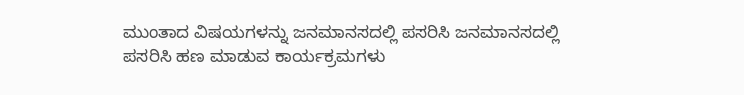ಮುಂತಾದ ವಿಷಯಗಳನ್ನು ಜನಮಾನಸದಲ್ಲಿ ಪಸರಿಸಿ ಜನಮಾನಸದಲ್ಲಿ ಪಸರಿಸಿ ಹಣ ಮಾಡುವ ಕಾರ್ಯಕ್ರಮಗಳು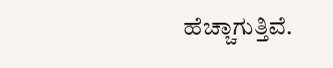ಹೆಚ್ಚಾಗುತ್ತಿವೆ.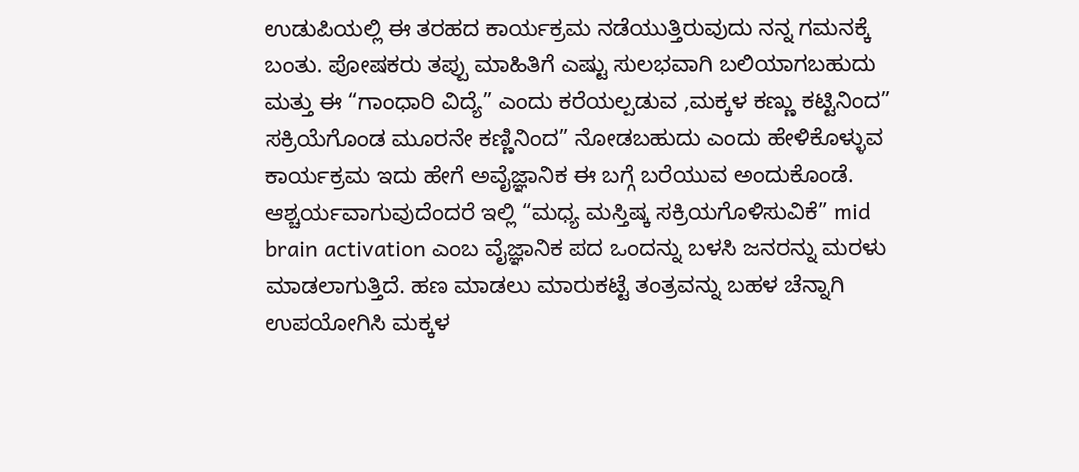ಉಡುಪಿಯಲ್ಲಿ ಈ ತರಹದ ಕಾರ್ಯಕ್ರಮ ನಡೆಯುತ್ತಿರುವುದು ನನ್ನ ಗಮನಕ್ಕೆ ಬಂತು. ಪೋಷಕರು ತಪ್ಪು ಮಾಹಿತಿಗೆ ಎಷ್ಟು ಸುಲಭವಾಗಿ ಬಲಿಯಾಗಬಹುದು ಮತ್ತು ಈ “ಗಾಂಧಾರಿ ವಿದ್ಯೆ” ಎಂದು ಕರೆಯಲ್ಪಡುವ ,ಮಕ್ಕಳ ಕಣ್ಣು ಕಟ್ಟಿನಿಂದ” ಸಕ್ರಿಯೆಗೊಂಡ ಮೂರನೇ ಕಣ್ಣಿನಿಂದ” ನೋಡಬಹುದು ಎಂದು ಹೇಳಿಕೊಳ್ಳುವ ಕಾರ್ಯಕ್ರಮ ಇದು ಹೇಗೆ ಅವೈಜ್ಞಾನಿಕ ಈ ಬಗ್ಗೆ ಬರೆಯುವ ಅಂದುಕೊಂಡೆ. ಆಶ್ಚರ್ಯವಾಗುವುದೆಂದರೆ ಇಲ್ಲಿ “ಮಧ್ಯ ಮಸ್ತಿಷ್ಕ ಸಕ್ರಿಯಗೊಳಿಸುವಿಕೆ” mid brain activation ಎಂಬ ವೈಜ್ಞಾನಿಕ ಪದ ಒಂದನ್ನು ಬಳಸಿ ಜನರನ್ನು ಮರಳು ಮಾಡಲಾಗುತ್ತಿದೆ. ಹಣ ಮಾಡಲು ಮಾರುಕಟ್ಟೆ ತಂತ್ರವನ್ನು ಬಹಳ ಚೆನ್ನಾಗಿ ಉಪಯೋಗಿಸಿ ಮಕ್ಕಳ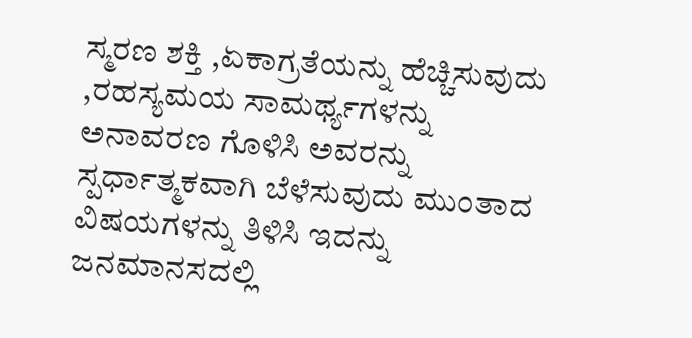ಸ್ಮರಣ ಶಕ್ತಿ ,ಏಕಾಗ್ರತೆಯನ್ನು ಹೆಚ್ಚಿಸುವುದು ,ರಹಸ್ಯಮಯ ಸಾಮರ್ಥ್ಯಗಳನ್ನು ಅನಾವರಣ ಗೊಳಿಸಿ ಅವರನ್ನು
ಸ್ಪರ್ಧಾತ್ಮಕವಾಗಿ ಬೆಳೆಸುವುದು ಮುಂತಾದ ವಿಷಯಗಳನ್ನು ತಿಳಿಸಿ ಇದನ್ನು ಜನಮಾನಸದಲ್ಲಿ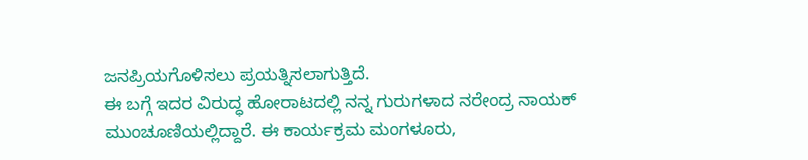ಜನಪ್ರಿಯಗೊಳಿಸಲು ಪ್ರಯತ್ನಿಸಲಾಗುತ್ತಿದೆ.
ಈ ಬಗ್ಗೆ ಇದರ ವಿರುದ್ಧ ಹೋರಾಟದಲ್ಲಿ ನನ್ನ ಗುರುಗಳಾದ ನರೇಂದ್ರ ನಾಯಕ್ ಮುಂಚೂಣಿಯಲ್ಲಿದ್ದಾರೆ. ಈ ಕಾರ್ಯಕ್ರಮ ಮಂಗಳೂರು,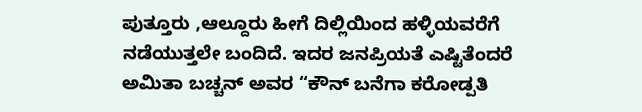ಪುತ್ತೂರು ,ಆಲ್ದೂರು ಹೀಗೆ ದಿಲ್ಲಿಯಿಂದ ಹಳ್ಳಿಯವರೆಗೆ ನಡೆಯುತ್ತಲೇ ಬಂದಿದೆ. ಇದರ ಜನಪ್ರಿಯತೆ ಎಷ್ಟಿತೆಂದರೆ ಅಮಿತಾ ಬಚ್ಚನ್ ಅವರ “ಕೌನ್ ಬನೆಗಾ ಕರೋಡ್ಪತಿ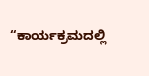“ಕಾರ್ಯಕ್ರಮದಲ್ಲಿ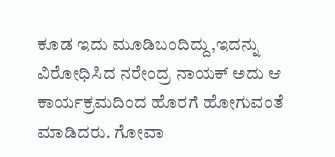ಕೂಡ ಇದು ಮೂಡಿಬಂದಿದ್ದು,ಇದನ್ನು ವಿರೋಧಿಸಿದ ನರೇಂದ್ರ ನಾಯಕ್ ಅದು ಆ ಕಾರ್ಯಕ್ರಮದಿಂದ ಹೊರಗೆ ಹೋಗುವಂತೆ ಮಾಡಿದರು. ಗೋವಾ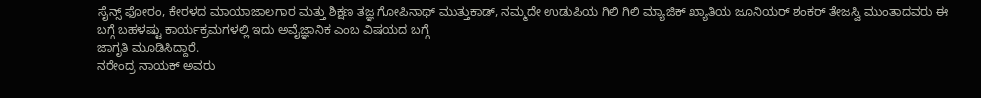ಸೈನ್ಸ್ ಫೋರಂ, ಕೇರಳದ ಮಾಯಾಜಾಲಗಾರ ಮತ್ತು ಶಿಕ್ಷಣ ತಜ್ಞ ಗೋಪಿನಾಥ್ ಮುತ್ತುಕಾಡ್, ನಮ್ಮದೇ ಉಡುಪಿಯ ಗಿಲಿ ಗಿಲಿ ಮ್ಯಾಜಿಕ್ ಖ್ಯಾತಿಯ ಜೂನಿಯರ್ ಶಂಕರ್ ತೇಜಸ್ವಿ ಮುಂತಾದವರು ಈ ಬಗ್ಗೆ ಬಹಳಷ್ಟು ಕಾರ್ಯಕ್ರಮಗಳಲ್ಲಿ ಇದು ಅವೈಜ್ಞಾನಿಕ ಎಂಬ ವಿಷಯದ ಬಗ್ಗೆ
ಜಾಗೃತಿ ಮೂಡಿಸಿದ್ದಾರೆ.
ನರೇಂದ್ರ ನಾಯಕ್ ಅವರು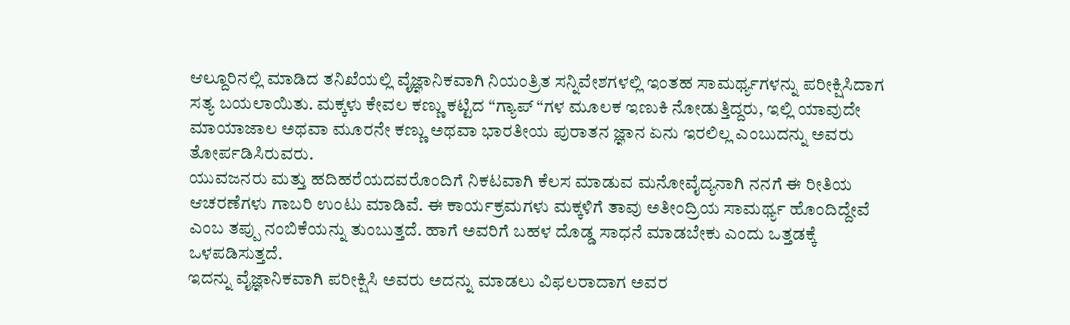ಆಲ್ದೂರಿನಲ್ಲಿ ಮಾಡಿದ ತನಿಖೆಯಲ್ಲಿ ವೈಜ್ಞಾನಿಕವಾಗಿ ನಿಯಂತ್ರಿತ ಸನ್ನಿವೇಶಗಳಲ್ಲಿ ಇಂತಹ ಸಾಮರ್ಥ್ಯಗಳನ್ನು ಪರೀಕ್ಷಿಸಿದಾಗ ಸತ್ಯ ಬಯಲಾಯಿತು. ಮಕ್ಕಳು ಕೇವಲ ಕಣ್ಣು ಕಟ್ಟಿದ “ಗ್ಯಾಪ್ “ಗಳ ಮೂಲಕ ಇಣುಕಿ ನೋಡುತ್ತಿದ್ದರು, ಇಲ್ಲಿ ಯಾವುದೇ ಮಾಯಾಜಾಲ ಅಥವಾ ಮೂರನೇ ಕಣ್ಣು ಅಥವಾ ಭಾರತೀಯ ಪುರಾತನ ಜ್ಞಾನ ಏನು ಇರಲಿಲ್ಲ ಎಂಬುದನ್ನು ಅವರು ತೋರ್ಪಡಿಸಿರುವರು.
ಯುವಜನರು ಮತ್ತು ಹದಿಹರೆಯದವರೊಂದಿಗೆ ನಿಕಟವಾಗಿ ಕೆಲಸ ಮಾಡುವ ಮನೋವೈದ್ಯನಾಗಿ ನನಗೆ ಈ ರೀತಿಯ ಆಚರಣೆಗಳು ಗಾಬರಿ ಉಂಟು ಮಾಡಿವೆ. ಈ ಕಾರ್ಯಕ್ರಮಗಳು ಮಕ್ಕಳಿಗೆ ತಾವು ಅತೀಂದ್ರಿಯ ಸಾಮರ್ಥ್ಯ ಹೊಂದಿದ್ದೇವೆ ಎಂಬ ತಪ್ಪು ನಂಬಿಕೆಯನ್ನು ತುಂಬುತ್ತದೆ. ಹಾಗೆ ಅವರಿಗೆ ಬಹಳ ದೊಡ್ಡ ಸಾಧನೆ ಮಾಡಬೇಕು ಎಂದು ಒತ್ತಡಕ್ಕೆ ಒಳಪಡಿಸುತ್ತದೆ.
ಇದನ್ನು ವೈಜ್ಞಾನಿಕವಾಗಿ ಪರೀಕ್ಷಿಸಿ ಅವರು ಅದನ್ನು ಮಾಡಲು ವಿಫಲರಾದಾಗ ಅವರ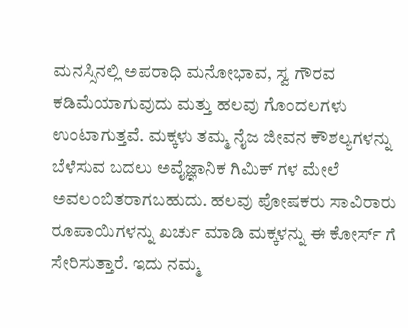ಮನಸ್ಸಿನಲ್ಲಿ ಅಪರಾಧಿ ಮನೋಭಾವ, ಸ್ವ ಗೌರವ ಕಡಿಮೆಯಾಗುವುದು ಮತ್ತು ಹಲವು ಗೊಂದಲಗಳು ಉಂಟಾಗುತ್ತವೆ. ಮಕ್ಕಳು ತಮ್ಮ ನೈಜ ಜೀವನ ಕೌಶಲ್ಯಗಳನ್ನು ಬೆಳೆಸುವ ಬದಲು ಅವೈಜ್ಞಾನಿಕ ಗಿಮಿಕ್ ಗಳ ಮೇಲೆ ಅವಲಂಬಿತರಾಗಬಹುದು. ಹಲವು ಪೋಷಕರು ಸಾವಿರಾರು ರೂಪಾಯಿಗಳನ್ನು ಖರ್ಚು ಮಾಡಿ ಮಕ್ಕಳನ್ನು ಈ ಕೋರ್ಸ್ ಗೆ ಸೇರಿಸುತ್ತಾರೆ. ಇದು ನಮ್ಮ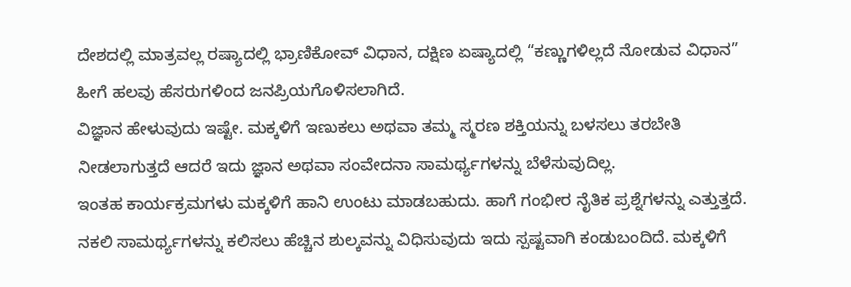ದೇಶದಲ್ಲಿ ಮಾತ್ರವಲ್ಲ ರಷ್ಯಾದಲ್ಲಿ ಭ್ರಾಣಿಕೋವ್ ವಿಧಾನ, ದಕ್ಷಿಣ ಏಷ್ಯಾದಲ್ಲಿ “ಕಣ್ಣುಗಳಿಲ್ಲದೆ ನೋಡುವ ವಿಧಾನ” ಹೀಗೆ ಹಲವು ಹೆಸರುಗಳಿಂದ ಜನಪ್ರಿಯಗೊಳಿಸಲಾಗಿದೆ.
ವಿಜ್ಞಾನ ಹೇಳುವುದು ಇಷ್ಟೇ. ಮಕ್ಕಳಿಗೆ ಇಣುಕಲು ಅಥವಾ ತಮ್ಮ ಸ್ಮರಣ ಶಕ್ತಿಯನ್ನು ಬಳಸಲು ತರಬೇತಿ ನೀಡಲಾಗುತ್ತದೆ ಆದರೆ ಇದು ಜ್ಞಾನ ಅಥವಾ ಸಂವೇದನಾ ಸಾಮರ್ಥ್ಯಗಳನ್ನು ಬೆಳೆಸುವುದಿಲ್ಲ.
ಇಂತಹ ಕಾರ್ಯಕ್ರಮಗಳು ಮಕ್ಕಳಿಗೆ ಹಾನಿ ಉಂಟು ಮಾಡಬಹುದು. ಹಾಗೆ ಗಂಭೀರ ನೈತಿಕ ಪ್ರಶ್ನೆಗಳನ್ನು ಎತ್ತುತ್ತದೆ. ನಕಲಿ ಸಾಮರ್ಥ್ಯಗಳನ್ನು ಕಲಿಸಲು ಹೆಚ್ಚಿನ ಶುಲ್ಕವನ್ನು ವಿಧಿಸುವುದು ಇದು ಸ್ಪಷ್ಟವಾಗಿ ಕಂಡುಬಂದಿದೆ. ಮಕ್ಕಳಿಗೆ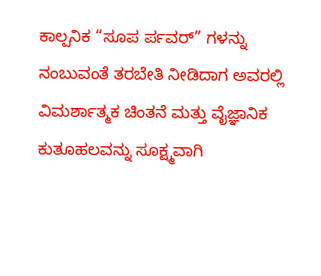ಕಾಲ್ಪನಿಕ “ಸೂಪ ರ್ಪವರ್” ಗಳನ್ನು ನಂಬುವಂತೆ ತರಬೇತಿ ನೀಡಿದಾಗ ಅವರಲ್ಲಿ ವಿಮರ್ಶಾತ್ಮಕ ಚಿಂತನೆ ಮತ್ತು ವೈಜ್ಞಾನಿಕ ಕುತೂಹಲವನ್ನು ಸೂಕ್ಷ್ಮವಾಗಿ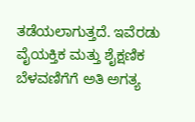ತಡೆಯಲಾಗುತ್ತದೆ. ಇವೆರಡು ವೈಯಕ್ತಿಕ ಮತ್ತು ಶೈಕ್ಷಣಿಕ ಬೆಳವಣಿಗೆಗೆ ಅತಿ ಅಗತ್ಯ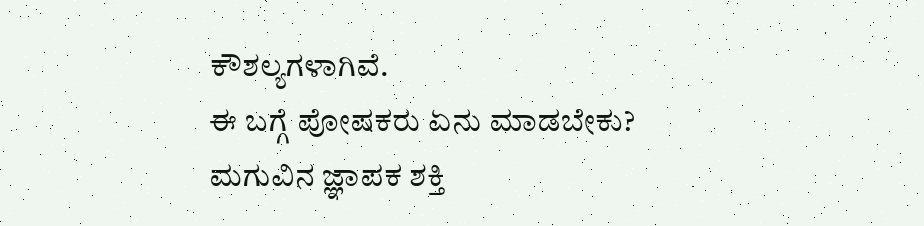ಕೌಶಲ್ಯಗಳಾಗಿವೆ.
ಈ ಬಗ್ಗೆ ಪೋಷಕರು ಏನು ಮಾಡಬೇಕು?
ಮಗುವಿನ ಜ್ಞಾಪಕ ಶಕ್ತಿ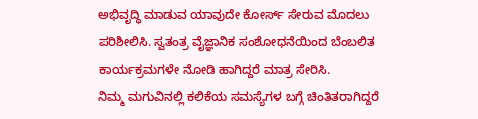ಅಭಿವೃದ್ಧಿ ಮಾಡುವ ಯಾವುದೇ ಕೋರ್ಸ್ ಸೇರುವ ಮೊದಲು ಪರಿಶೀಲಿಸಿ. ಸ್ವತಂತ್ರ ವೈಜ್ಞಾನಿಕ ಸಂಶೋಧನೆಯಿಂದ ಬೆಂಬಲಿತ ಕಾರ್ಯಕ್ರಮಗಳೇ ನೋಡಿ ಹಾಗಿದ್ದರೆ ಮಾತ್ರ ಸೇರಿಸಿ.
ನಿಮ್ಮ ಮಗುವಿನಲ್ಲಿ ಕಲಿಕೆಯ ಸಮಸ್ಯೆಗಳ ಬಗ್ಗೆ ಚಿಂತಿತರಾಗಿದ್ದರೆ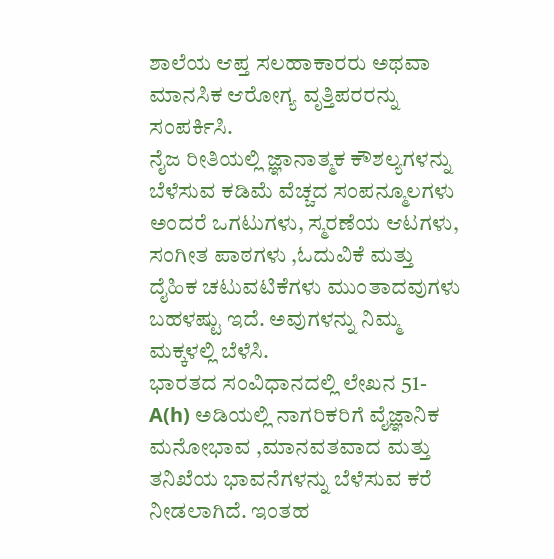ಶಾಲೆಯ ಆಪ್ತ ಸಲಹಾಕಾರರು ಅಥವಾ ಮಾನಸಿಕ ಆರೋಗ್ಯ ವೃತ್ತಿಪರರನ್ನು ಸಂಪರ್ಕಿಸಿ.
ನೈಜ ರೀತಿಯಲ್ಲಿ ಜ್ಞಾನಾತ್ಮಕ ಕೌಶಲ್ಯಗಳನ್ನು ಬೆಳೆಸುವ ಕಡಿಮೆ ವೆಚ್ಚದ ಸಂಪನ್ಮೂಲಗಳು ಅಂದರೆ ಒಗಟುಗಳು, ಸ್ಮರಣೆಯ ಆಟಗಳು, ಸಂಗೀತ ಪಾಠಗಳು ,ಓದುವಿಕೆ ಮತ್ತು ದೈಹಿಕ ಚಟುವಟಿಕೆಗಳು ಮುಂತಾದವುಗಳು ಬಹಳಷ್ಟು ಇದೆ. ಅವುಗಳನ್ನು ನಿಮ್ಮ ಮಕ್ಕಳಲ್ಲಿ ಬೆಳೆಸಿ.
ಭಾರತದ ಸಂವಿಧಾನದಲ್ಲಿ ಲೇಖನ 51-A(h) ಅಡಿಯಲ್ಲಿ ನಾಗರಿಕರಿಗೆ ವೈಜ್ಞಾನಿಕ ಮನೋಭಾವ ,ಮಾನವತವಾದ ಮತ್ತು ತನಿಖೆಯ ಭಾವನೆಗಳನ್ನು ಬೆಳೆಸುವ ಕರೆ ನೀಡಲಾಗಿದೆ. ಇಂತಹ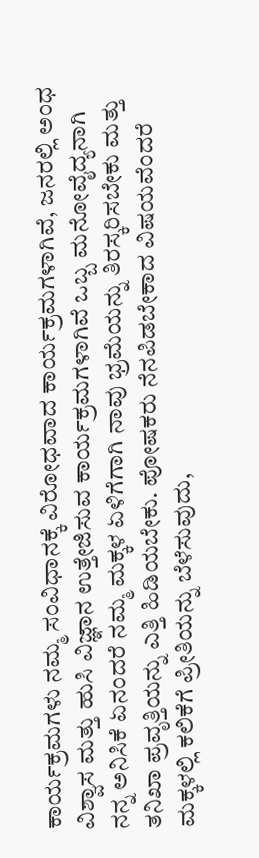ಕಾರ್ಯಕ್ರಮಗಳು ನಮ್ಮ ಸಂವಿಧಾನಕ್ಕೆ ವಿರೋಧವಾದ ಕಾರ್ಯಕ್ರಮಗಳಾಗಿವೆ, ಜನರಲ್ಲಿ ಅಂಧ ವಿಶ್ವಾಸ ಮತ್ತು ಹುಸಿ ವಿಜ್ಞಾನ ಉತ್ತೇಜಿಸುವ ಕಾರ್ಯಕ್ರಮಗಳಾಗಿವೆ ಒಬ್ಬ ಮನೋವೈದ್ಯನಾಗಿ ನನ್ನ ಅನಿಸಿಕೆ ಏನಂದರೆ ನಮ್ಮ ಮಕ್ಕಳ ಏಳಿಗೆಗಾಗಿ ನಾವು ಭ್ರಮೆಯನ್ನು ತಿರಸ್ಕರಿಸಬೇಕು ಮತ್ತು ತನಿಖಾ ಪ್ರವೃತ್ತಿಯನ್ನು ಎತ್ತಿ ಹಿಡಿಯಬೇಕು. ಪೋಷಕರು ನೆನಪಿಡಬೇಕಾದ ವಿಷಯವೆಂದರೆ ಮಕ್ಕಳಲ್ಲಿ ಕಲಿಕೆಗೆ ಪ್ರೀತಿಯನ್ನು ಬೆಳೆಸುವುದು,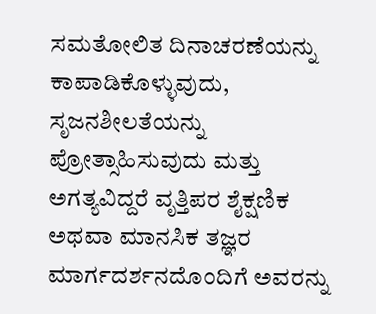ಸಮತೋಲಿತ ದಿನಾಚರಣೆಯನ್ನು ಕಾಪಾಡಿಕೊಳ್ಳುವುದು, ಸೃಜನಶೀಲತೆಯನ್ನು ಪ್ರೋತ್ಸಾಹಿಸುವುದು ಮತ್ತು ಅಗತ್ಯವಿದ್ದರೆ ವೃತ್ತಿಪರ ಶೈಕ್ಷಣಿಕ ಅಥವಾ ಮಾನಸಿಕ ತಜ್ಞರ ಮಾರ್ಗದರ್ಶನದೊಂದಿಗೆ ಅವರನ್ನು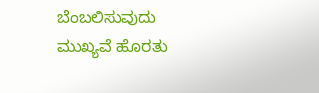ಬೆಂಬಲಿಸುವುದು ಮುಖ್ಯವೆ ಹೊರತು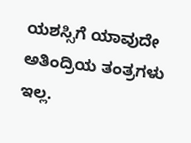ಯಶಸ್ಸಿಗೆ ಯಾವುದೇ ಅತಿಂದ್ರಿಯ ತಂತ್ರಗಳು ಇಲ್ಲ.